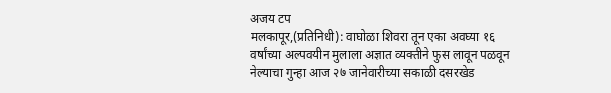अजय टप
मलकापूर,(प्रतिनिधी): वाघोळा शिवरा तून एका अवघ्या १६ वर्षांच्या अल्पवयीन मुलाला अज्ञात व्यक्तीने फुस लावून पळवून नेल्याचा गुन्हा आज २७ जानेवारीच्या सकाळी दसरखेड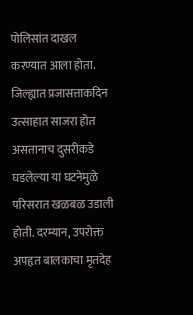पोलिसांत दाखल करण्यात आला होता. जिल्ह्यात प्रजासत्ताकदिन उत्साहात साजरा होत असतानाच दुसरीकडे घडलेल्या या घटनेमुळे परिसरात खळबळ उडाली होती. दरम्यान, उपरोक्त अपहृत बालकाचा मृतदेह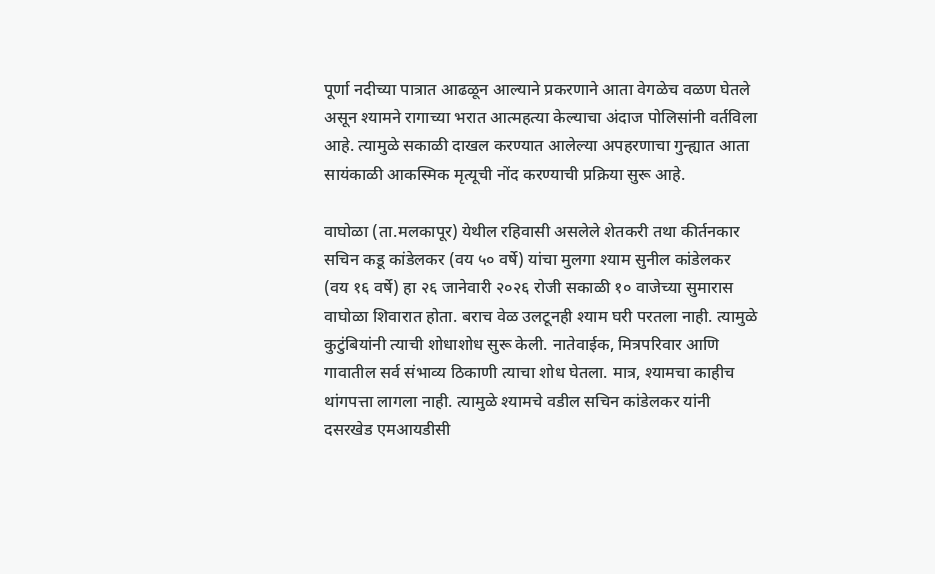पूर्णा नदीच्या पात्रात आढळून आल्याने प्रकरणाने आता वेगळेच वळण घेतले असून श्यामने रागाच्या भरात आत्महत्या केल्याचा अंदाज पोलिसांनी वर्तविला आहे. त्यामुळे सकाळी दाखल करण्यात आलेल्या अपहरणाचा गुन्ह्यात आता सायंकाळी आकस्मिक मृत्यूची नोंद करण्याची प्रक्रिया सुरू आहे.

वाघोळा (ता.मलकापूर) येथील रहिवासी असलेले शेतकरी तथा कीर्तनकार सचिन कडू कांडेलकर (वय ५० वर्षे) यांचा मुलगा श्याम सुनील कांडेलकर (वय १६ वर्षे) हा २६ जानेवारी २०२६ रोजी सकाळी १० वाजेच्या सुमारास वाघोळा शिवारात होता. बराच वेळ उलटूनही श्याम घरी परतला नाही. त्यामुळे कुटुंबियांनी त्याची शोधाशोध सुरू केली. नातेवाईक, मित्रपरिवार आणि गावातील सर्व संभाव्य ठिकाणी त्याचा शोध घेतला. मात्र, श्यामचा काहीच थांगपत्ता लागला नाही. त्यामुळे श्यामचे वडील सचिन कांडेलकर यांनी दसरखेड एमआयडीसी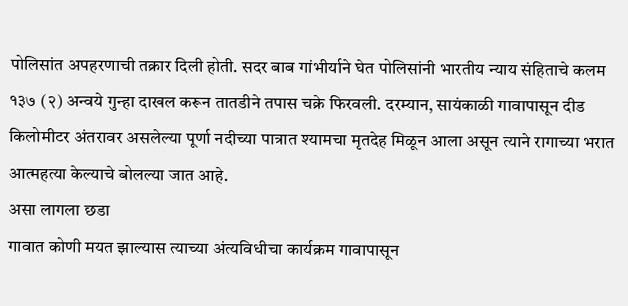पोलिसांत अपहरणाची तक्रार दिली होती. सदर बाब गांभीर्याने घेत पोलिसांनी भारतीय न्याय संहिताचे कलम १३७ (२) अन्वये गुन्हा दाखल करून तातडीने तपास चक्रे फिरवली. दरम्यान, सायंकाळी गावापासून दीड किलोमीटर अंतरावर असलेल्या पूर्णा नदीच्या पात्रात श्यामचा मृतदेह मिळून आला असून त्याने रागाच्या भरात आत्महत्या केल्याचे बोलल्या जात आहे.
असा लागला छडा
गावात कोणी मयत झाल्यास त्याच्या अंत्यविधीचा कार्यक्रम गावापासून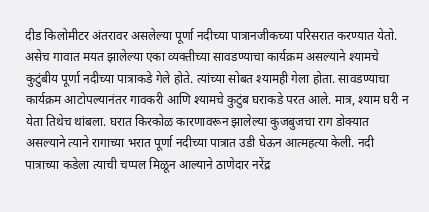दीड किलोमीटर अंतरावर असलेल्या पूर्णा नदीच्या पात्रानजीकच्या परिसरात करण्यात येतो. असेच गावात मयत झालेल्या एका व्यक्तीच्या सावडण्याचा कार्यक्रम असल्याने श्यामचे कुटुंबीय पूर्णा नदीच्या पात्राकडे गेले होते. त्यांच्या सोबत श्यामही गेला होता. सावडण्याचा कार्यक्रम आटोपल्यानंतर गावकरी आणि श्यामचे कुटुंब घराकडे परत आले. मात्र, श्याम घरी न येता तिथेच थांबला. घरात किरकोळ कारणावरून झालेल्या कुजबुजचा राग डोक्यात असल्याने त्याने रागाच्या भरात पूर्णा नदीच्या पात्रात उडी घेऊन आत्महत्या केली. नदी पात्राच्या कडेला त्याची चप्पल मिळून आल्याने ठाणेदार नरेंद्र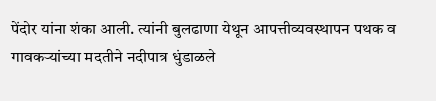पेंदोर यांना शंका आली. त्यांनी बुलढाणा येथून आपत्तीव्यवस्थापन पथक व गावकऱ्यांच्या मदतीने नदीपात्र धुंडाळले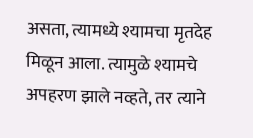असता, त्यामध्ये श्यामचा मृतदेह मिळून आला. त्यामुळे श्यामचे अपहरण झाले नव्हते, तर त्याने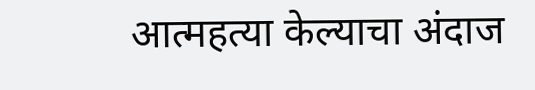आत्महत्या केल्याचा अंदाज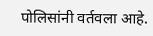पोलिसांनी वर्तवला आहे.